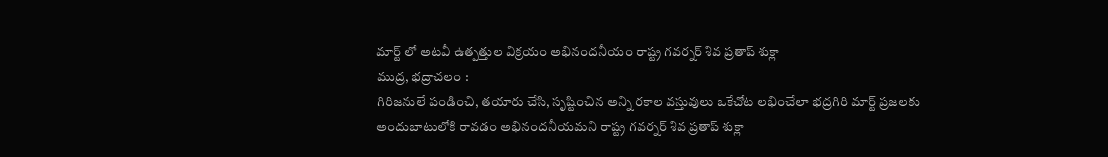మార్ట్ లో అటవీ ఉత్పత్తుల విక్రయం అభినందనీయం రాష్ట్ర గవర్నర్ శివ ప్రతాప్ శుక్లా
ముద్ర, భద్రాచలం :
గిరిజనులే పండించి, తయారు చేసి, సృష్టించిన అన్ని రకాల వస్తువులు ఒకేచోట లభించేలా భద్రగిరి మార్ట్ ప్రజలకు అందుబాటులోకి రావడం అభినందనీయమని రాష్ట్ర గవర్నర్ శివ ప్రతాప్ శుక్లా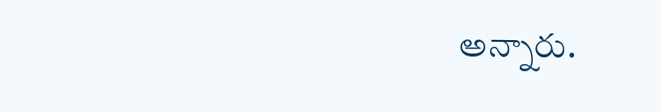అన్నారు.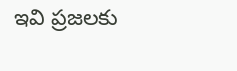ఇవి ప్రజలకు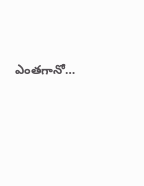ఎంతగానో…